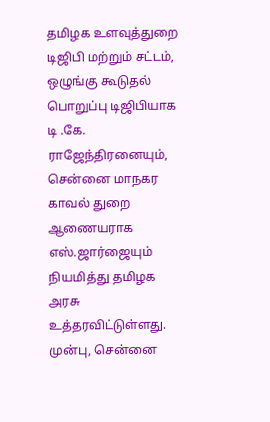தமிழக உளவுத்துறை டிஜிபி மற்றும் சட்டம், ஒழுங்கு கூடுதல் பொறுப்பு டிஜிபியாக டி .கே. ராஜேந்திரனையும், சென்னை மாநகர காவல் துறை ஆணையராக எஸ்.ஜார்ஜையும் நியமித்து தமிழக அரசு உத்தரவிட்டுள்ளது.
முன்பு, சென்னை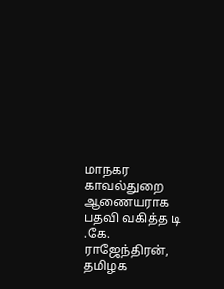மாநகர காவல்துறை ஆணையராக பதவி வகித்த டி .கே. ராஜேந்திரன், தமிழக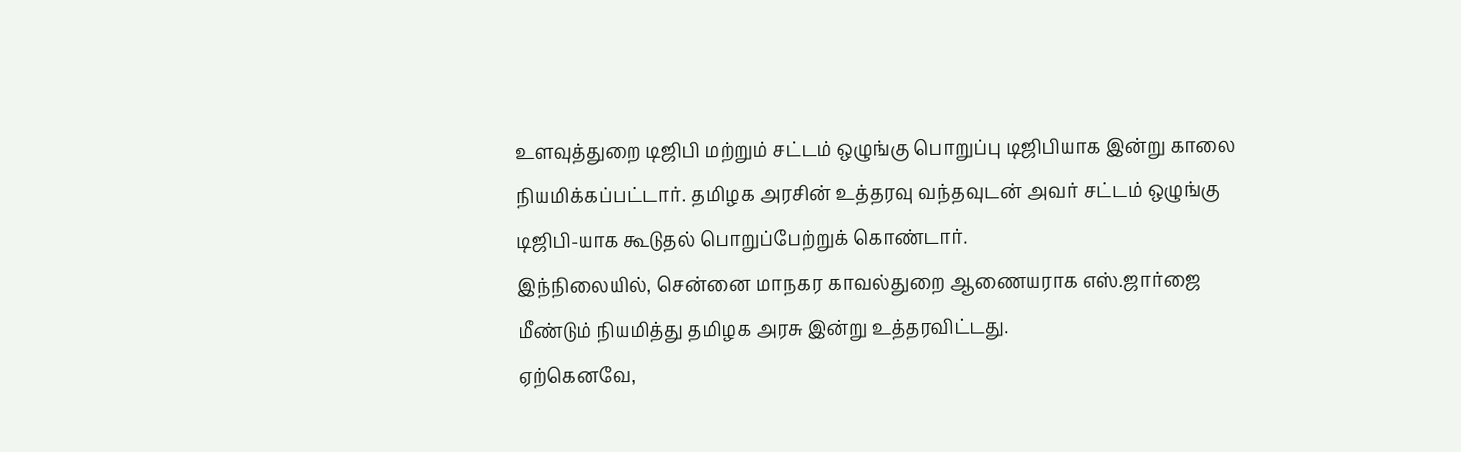உளவுத்துறை டிஜிபி மற்றும் சட்டம் ஒழுங்கு பொறுப்பு டிஜிபியாக இன்று காலை நியமிக்கப்பட்டார். தமிழக அரசின் உத்தரவு வந்தவுடன் அவர் சட்டம் ஒழுங்கு டிஜிபி-யாக கூடுதல் பொறுப்பேற்றுக் கொண்டார்.
இந்நிலையில், சென்னை மாநகர காவல்துறை ஆணையராக எஸ்.ஜார்ஜை மீண்டும் நியமித்து தமிழக அரசு இன்று உத்தரவிட்டது.
ஏற்கெனவே,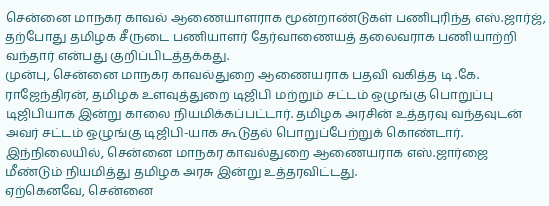சென்னை மாநகர காவல் ஆணையாளராக மூன்றாண்டுகள் பணிபுரிந்த எஸ்.ஜார்ஜ், தற்போது தமிழக சீருடை பணியாளர் தேர்வாணையத் தலைவராக பணியாற்றி வந்தார் என்பது குறிப்பிடத்தக்கது.
முன்பு, சென்னை மாநகர காவல்துறை ஆணையராக பதவி வகித்த டி .கே. ராஜேந்திரன், தமிழக உளவுத்துறை டிஜிபி மற்றும் சட்டம் ஒழுங்கு பொறுப்பு டிஜிபியாக இன்று காலை நியமிக்கப்பட்டார். தமிழக அரசின் உத்தரவு வந்தவுடன் அவர் சட்டம் ஒழுங்கு டிஜிபி-யாக கூடுதல் பொறுப்பேற்றுக் கொண்டார்.
இந்நிலையில், சென்னை மாநகர காவல்துறை ஆணையராக எஸ்.ஜார்ஜை மீண்டும் நியமித்து தமிழக அரசு இன்று உத்தரவிட்டது.
ஏற்கெனவே, சென்னை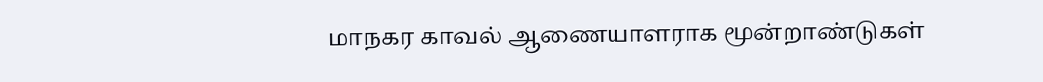மாநகர காவல் ஆணையாளராக மூன்றாண்டுகள்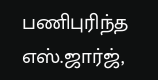பணிபுரிந்த எஸ்.ஜார்ஜ்,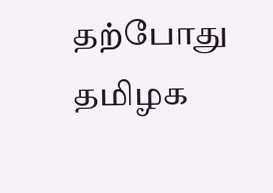தற்போது தமிழக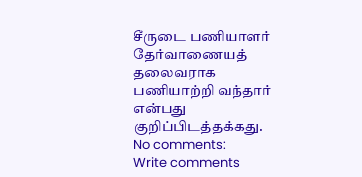சீருடை பணியாளர் தேர்வாணையத் தலைவராக பணியாற்றி வந்தார் என்பது குறிப்பிடத்தக்கது.
No comments:
Write comments